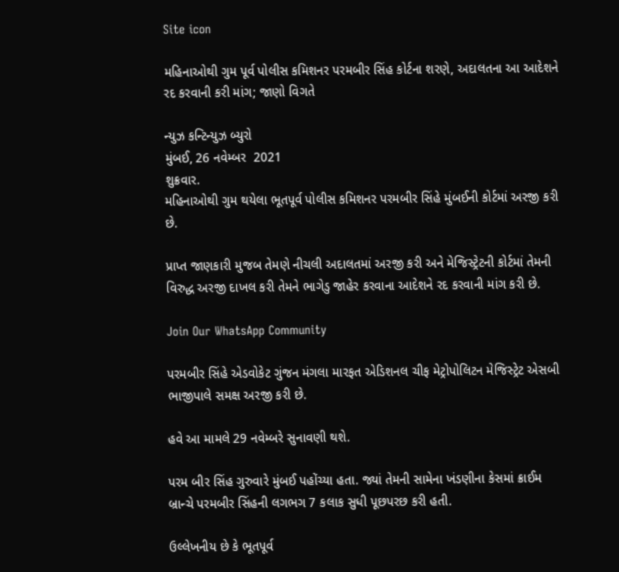Site icon

મહિનાઓથી ગુમ પૂર્વ પોલીસ કમિશનર પરમબીર સિંહ કોર્ટના શરણે, અદાલતના આ આદેશને રદ કરવાની કરી માંગ; જાણો વિગતે

ન્યુઝ કન્ટિન્યુઝ બ્યુરો
મુંબઈ, 26 નવેમ્બર  2021
શુક્રવાર.
મહિનાઓથી ગુમ થયેલા ભૂતપૂર્વ પોલીસ કમિશનર પરમબીર સિંહે મુંબઈની કોર્ટમાં અરજી કરી છે.

પ્રાપ્ત જાણકારી મુજબ તેમણે નીચલી અદાલતમાં અરજી કરી અને મેજિસ્ટ્રેટની કોર્ટમાં તેમની વિરુદ્ધ અરજી દાખલ કરી તેમને ભાગેડુ જાહેર કરવાના આદેશને રદ કરવાની માંગ કરી છે.

Join Our WhatsApp Community

પરમબીર સિંહે એડવોકેટ ગુંજન મંગલા મારફત એડિશનલ ચીફ મેટ્રોપોલિટન મેજિસ્ટ્રેટ એસબી ભાજીપાલે સમક્ષ અરજી કરી છે.

હવે આ મામલે 29 નવેમ્બરે સુનાવણી થશે.

પરમ બીર સિંહ ગુરુવારે મુંબઈ પહોંચ્યા હતા. જ્યાં તેમની સામેના ખંડણીના કેસમાં ક્રાઈમ બ્રાન્ચે પરમબીર સિંહની લગભગ 7 કલાક સુધી પૂછપરછ કરી હતી.

ઉલ્લેખનીય છે કે ભૂતપૂર્વ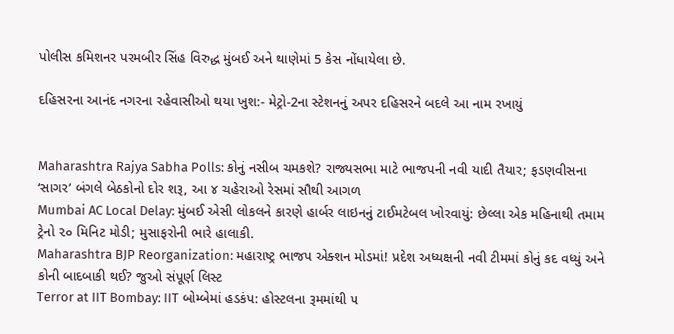પોલીસ કમિશનર પરમબીર સિંહ વિરુદ્ધ મુંબઈ અને થાણેમાં 5 કેસ નોંધાયેલા છે.

દહિસરના આનંદ નગરના રહેવાસીઓ થયા ખુશ:- મેટ્રો-2ના સ્ટેશનનું અપર દહિસરને બદલે આ નામ રખાયું


Maharashtra Rajya Sabha Polls: કોનું નસીબ ચમકશે? રાજ્યસભા માટે ભાજપની નવી યાદી તૈયાર; ફડણવીસના ‘સાગર’ બંગલે બેઠકોનો દોર શરૂ, આ ૪ ચહેરાઓ રેસમાં સૌથી આગળ
Mumbai AC Local Delay: મુંબઈ એસી લોકલને કારણે હાર્બર લાઇનનું ટાઈમટેબલ ખોરવાયું: છેલ્લા એક મહિનાથી તમામ ટ્રેનો ૨૦ મિનિટ મોડી; મુસાફરોની ભારે હાલાકી.
Maharashtra BJP Reorganization: મહારાષ્ટ્ર ભાજપ એક્શન મોડમાં! પ્રદેશ અધ્યક્ષની નવી ટીમમાં કોનું કદ વધ્યું અને કોની બાદબાકી થઈ? જુઓ સંપૂર્ણ લિસ્ટ
Terror at IIT Bombay: IIT બોમ્બેમાં હડકંપ: હોસ્ટલના રૂમમાંથી ૫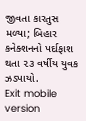જીવતા કારતુસ મળ્યા; બિહાર કનેક્શનનો પર્દાફાશ થતા ૨૩ વર્ષીય યુવક ઝડપાયો.
Exit mobile version